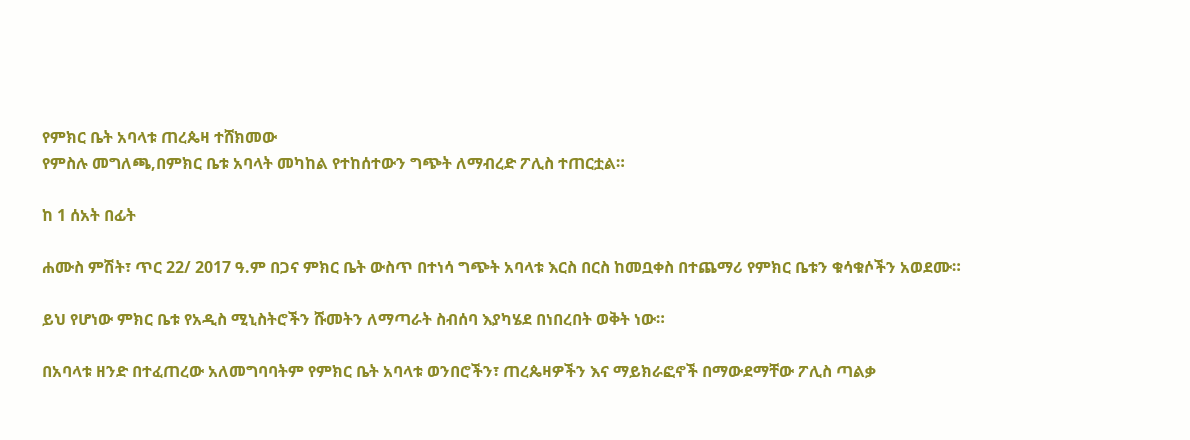የምክር ቤት አባላቱ ጠረጴዛ ተሸክመው
የምስሉ መግለጫ,በምክር ቤቱ አባላት መካከል የተከሰተውን ግጭት ለማብረድ ፖሊስ ተጠርቷል።

ከ 1 ሰአት በፊት

ሐሙስ ምሽት፣ ጥር 22/ 2017 ዓ.ም በጋና ምክር ቤት ውስጥ በተነሳ ግጭት አባላቱ እርስ በርስ ከመቧቀስ በተጨማሪ የምክር ቤቱን ቁሳቁሶችን አወደሙ።

ይህ የሆነው ምክር ቤቱ የአዲስ ሚኒስትሮችን ሹመትን ለማጣራት ስብሰባ እያካሄደ በነበረበት ወቅት ነው።

በአባላቱ ዘንድ በተፈጠረው አለመግባባትም የምክር ቤት አባላቱ ወንበሮችን፣ ጠረጴዛዎችን እና ማይክራፎኖች በማውደማቸው ፖሊስ ጣልቃ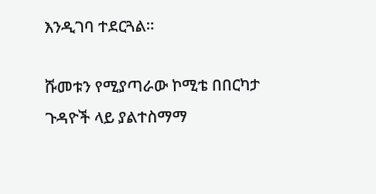እንዲገባ ተደርጓል።

ሹመቱን የሚያጣራው ኮሚቴ በበርካታ ጉዳዮች ላይ ያልተስማማ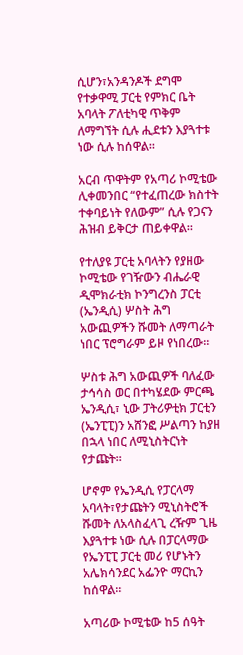ሲሆን፣አንዳንዶች ደግሞ የተቃዋሚ ፓርቲ የምክር ቤት አባላት ፖለቲካዊ ጥቅም ለማግኘት ሲሉ ሒደቱን እያጓተቱ ነው ሲሉ ከሰዋል።

አርብ ጥዋትም የአጣሪ ኮሚቴው ሊቀመንበር “የተፈጠረው ክስተት ተቀባይነት የለውም” ሲሉ የጋናን ሕዝብ ይቅርታ ጠይቀዋል።

የተለያዩ ፓርቲ አባላትን የያዘው ኮሚቴው የገዥውን ብሔራዊ ዲሞክራቲክ ኮንግረንስ ፓርቲ (ኤንዲሲ) ሦስት ሕግ አውጪዎችን ሹመት ለማጣራት ነበር ፕሮግራም ይዞ የነበረው።

ሦስቱ ሕግ አውጪዎች ባለፈው ታኅሳስ ወር በተካሄደው ምርጫ ኤንዲሲ፣ ኒው ፓትሪዎቲክ ፓርቲን (ኤንፒፒ)ን አሸንፎ ሥልጣን ከያዘ በኋላ ነበር ለሚኒስትርነት የታጩት።

ሆኖም የኤንዲሲ የፓርላማ አባላት፣የታጩትን ሚኒስትሮች ሹመት ለአላስፈላጊ ረዥም ጊዜ እያጓተቱ ነው ሲሉ በፓርላማው የኤንፒፒ ፓርቲ መሪ የሆኑትን አሌክሳንደር አፌንዮ ማርኪን ከሰዋል።

አጣሪው ኮሚቴው ከ5 ሰዓት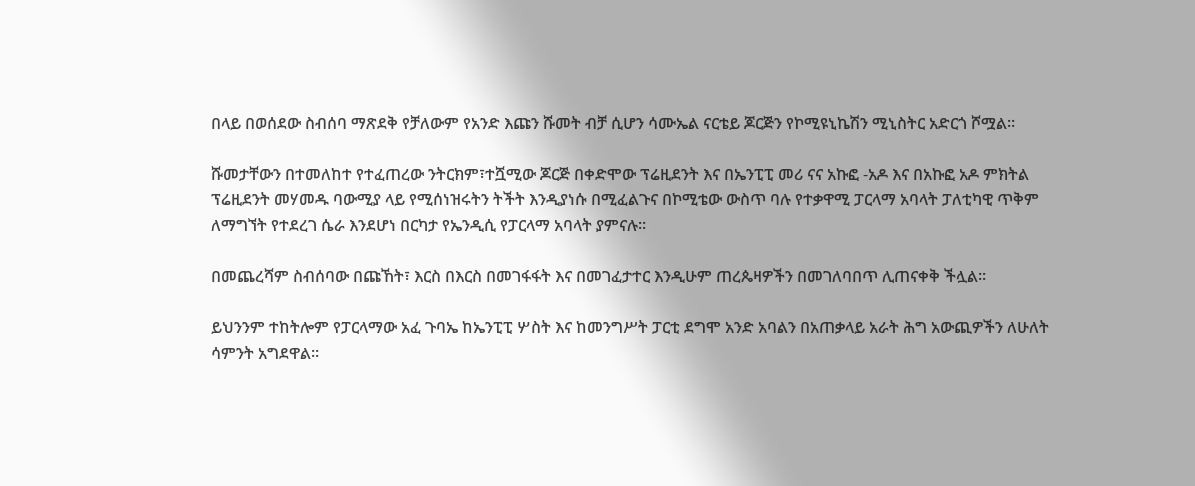በላይ በወሰደው ስብሰባ ማጽደቅ የቻለውም የአንድ እጩን ሹመት ብቻ ሲሆን ሳሙኤል ናርቴይ ጆርጅን የኮሚዩኒኬሽን ሚኒስትር አድርጎ ሾሟል።

ሹመታቸውን በተመለከተ የተፈጠረው ንትርክም፣ተሿሚው ጆርጅ በቀድሞው ፕሬዚደንት እና በኤንፒፒ መሪ ናና አኩፎ -አዶ እና በአኩፎ አዶ ምክትል ፕሬዚደንት መሃመዱ ባውሚያ ላይ የሚሰነዝሩትን ትችት እንዲያነሱ በሚፈልጉና በኮሚቴው ውስጥ ባሉ የተቃዋሚ ፓርላማ አባላት ፓለቲካዊ ጥቅም ለማግኘት የተደረገ ሴራ እንደሆነ በርካታ የኤንዲሲ የፓርላማ አባላት ያምናሉ።

በመጨረሻም ስብሰባው በጩኸት፣ እርስ በእርስ በመገፋፋት እና በመገፈታተር እንዲሁም ጠረጴዛዎችን በመገለባበጥ ሊጠናቀቅ ችሏል።

ይህንንም ተከትሎም የፓርላማው አፈ ጉባኤ ከኤንፒፒ ሦስት እና ከመንግሥት ፓርቲ ደግሞ አንድ አባልን በአጠቃላይ አራት ሕግ አውጪዎችን ለሁለት ሳምንት አግደዋል።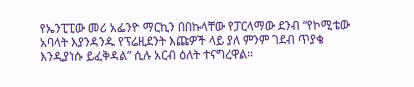የኤንፒፒው መሪ አፌንዮ ማርኪን በበኩላቸው የፓርላማው ደንብ “የኮሚቴው አባላት እያንዳንዱ የፕሬዚደንት እጩዎች ላይ ያለ ምንም ገደብ ጥያቄ እንዲያነሱ ይፈቅዳል” ሲሉ አርብ ዕለት ተናግረዋል።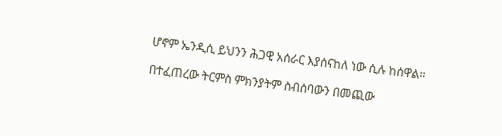ሆኖም ኤንዲሲ ይህንን ሕጋዊ አሰራር እያሰናከለ ነው ሲሉ ከሰዋል።

በተፈጠረው ትርምስ ምክንያትም ስብሰባውን በመጪው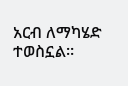አርብ ለማካሄድ ተወስኗል።